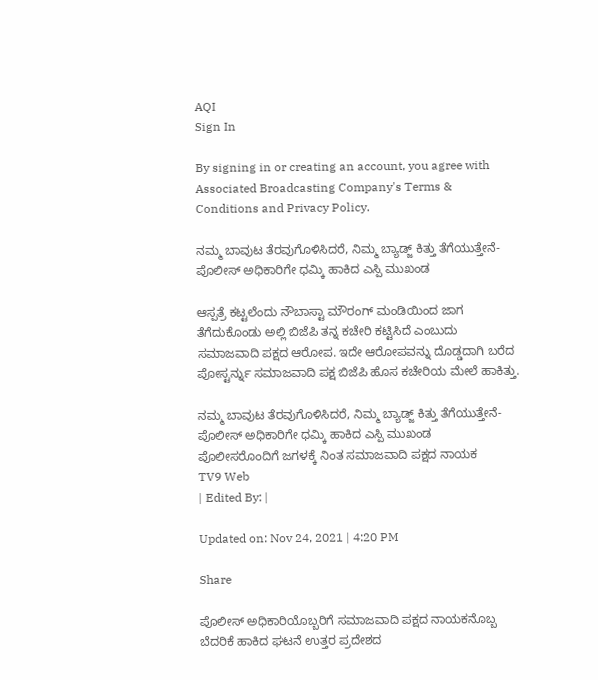AQI
Sign In

By signing in or creating an account, you agree with Associated Broadcasting Company's Terms & Conditions and Privacy Policy.

ನಮ್ಮ ಬಾವುಟ ತೆರವುಗೊಳಿಸಿದರೆ, ನಿಮ್ಮ ಬ್ಯಾಡ್ಜ್ ಕಿತ್ತು ತೆಗೆಯುತ್ತೇನೆ-ಪೊಲೀಸ್ ಅಧಿಕಾರಿಗೇ ಧಮ್ಕಿ ಹಾಕಿದ ಎಸ್ಪಿ ಮುಖಂಡ

ಆಸ್ಪತ್ರೆ ಕಟ್ಟಲೆಂದು ನೌಬಾಸ್ಟಾ ಮೌರಂಗ್ ಮಂಡಿಯಿಂದ ಜಾಗ ತೆಗೆದುಕೊಂಡು ಅಲ್ಲಿ ಬಿಜೆಪಿ ತನ್ನ ಕಚೇರಿ ಕಟ್ಟಿಸಿದೆ ಎಂಬುದು ಸಮಾಜವಾದಿ ಪಕ್ಷದ ಆರೋಪ. ಇದೇ ಆರೋಪವನ್ನು ದೊಡ್ಡದಾಗಿ ಬರೆದ ಪೋಸ್ಟರ್ನ್ನು ಸಮಾಜವಾದಿ ಪಕ್ಷ ಬಿಜೆಪಿ ಹೊಸ ಕಚೇರಿಯ ಮೇಲೆ ಹಾಕಿತ್ತು.

ನಮ್ಮ ಬಾವುಟ ತೆರವುಗೊಳಿಸಿದರೆ, ನಿಮ್ಮ ಬ್ಯಾಡ್ಜ್ ಕಿತ್ತು ತೆಗೆಯುತ್ತೇನೆ-ಪೊಲೀಸ್ ಅಧಿಕಾರಿಗೇ ಧಮ್ಕಿ ಹಾಕಿದ ಎಸ್ಪಿ ಮುಖಂಡ
ಪೊಲೀಸರೊಂದಿಗೆ ಜಗಳಕ್ಕೆ ನಿಂತ ಸಮಾಜವಾದಿ ಪಕ್ಷದ ನಾಯಕ
TV9 Web
| Edited By: |

Updated on: Nov 24, 2021 | 4:20 PM

Share

ಪೊಲೀಸ್ ಅಧಿಕಾರಿಯೊಬ್ಬರಿಗೆ ಸಮಾಜವಾದಿ ಪಕ್ಷದ ನಾಯಕನೊಬ್ಬ ಬೆದರಿಕೆ ಹಾಕಿದ ಘಟನೆ ಉತ್ತರ ಪ್ರದೇಶದ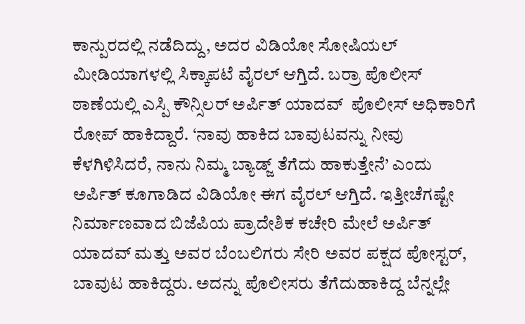ಕಾನ್ಪುರದಲ್ಲಿ ನಡೆದಿದ್ದು, ಅದರ ವಿಡಿಯೋ ಸೋಷಿಯಲ್ ಮೀಡಿಯಾಗಳಲ್ಲಿ ಸಿಕ್ಕಾಪಟೆ ವೈರಲ್ ಆಗ್ತಿದೆ. ಬರ್ರಾ ಪೊಲೀಸ್ ಠಾಣೆಯಲ್ಲಿ ಎಸ್ಪಿ ಕೌನ್ಸಿಲರ್ ಅರ್ಪಿತ್ ಯಾದವ್  ಪೊಲೀಸ್ ಅಧಿಕಾರಿಗೆ ರೋಪ್ ಹಾಕಿದ್ದಾರೆ. ‘ನಾವು ಹಾಕಿದ ಬಾವುಟವನ್ನು ನೀವು ಕೆಳಗಿಳಿಸಿದರೆ, ನಾನು ನಿಮ್ಮ ಬ್ಯಾಡ್ಜ್ ತೆಗೆದು ಹಾಕುತ್ತೇನೆ’ ಎಂದು ಅರ್ಪಿತ್ ಕೂಗಾಡಿದ ವಿಡಿಯೋ ಈಗ ವೈರಲ್ ಆಗ್ತಿದೆ. ಇತ್ತೀಚೆಗಷ್ಟೇ ನಿರ್ಮಾಣವಾದ ಬಿಜೆಪಿಯ ಪ್ರಾದೇಶಿಕ ಕಚೇರಿ ಮೇಲೆ ಅರ್ಪಿತ್ ಯಾದವ್ ಮತ್ತು ಅವರ ಬೆಂಬಲಿಗರು ಸೇರಿ ಅವರ ಪಕ್ಷದ ಪೋಸ್ಟರ್, ಬಾವುಟ ಹಾಕಿದ್ದರು. ಅದನ್ನು ಪೊಲೀಸರು ತೆಗೆದುಹಾಕಿದ್ದ ಬೆನ್ನಲ್ಲೇ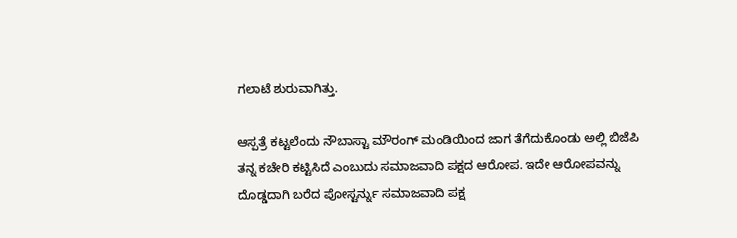ಗಲಾಟೆ ಶುರುವಾಗಿತ್ತು.

ಆಸ್ಪತ್ರೆ ಕಟ್ಟಲೆಂದು ನೌಬಾಸ್ಟಾ ಮೌರಂಗ್ ಮಂಡಿಯಿಂದ ಜಾಗ ತೆಗೆದುಕೊಂಡು ಅಲ್ಲಿ ಬಿಜೆಪಿ ತನ್ನ ಕಚೇರಿ ಕಟ್ಟಿಸಿದೆ ಎಂಬುದು ಸಮಾಜವಾದಿ ಪಕ್ಷದ ಆರೋಪ. ಇದೇ ಆರೋಪವನ್ನು ದೊಡ್ಡದಾಗಿ ಬರೆದ ಪೋಸ್ಟರ್ನ್ನು ಸಮಾಜವಾದಿ ಪಕ್ಷ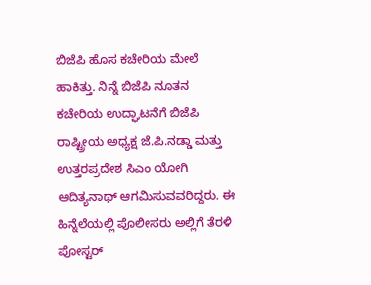ಬಿಜೆಪಿ ಹೊಸ ಕಚೇರಿಯ ಮೇಲೆ ಹಾಕಿತ್ತು. ನಿನ್ನೆ ಬಿಜೆಪಿ ನೂತನ ಕಚೇರಿಯ ಉದ್ಘಾಟನೆಗೆ ಬಿಜೆಪಿ ರಾಷ್ಟ್ರೀಯ ಅಧ್ಯಕ್ಷ ಜೆ.ಪಿ.ನಡ್ಡಾ ಮತ್ತು ಉತ್ತರಪ್ರದೇಶ ಸಿಎಂ ಯೋಗಿ ಆದಿತ್ಯನಾಥ್ ಆಗಮಿಸುವವರಿದ್ದರು. ಈ ಹಿನ್ನೆಲೆಯಲ್ಲಿ ಪೊಲೀಸರು ಅಲ್ಲಿಗೆ ತೆರಳಿ ಪೋಸ್ಟರ್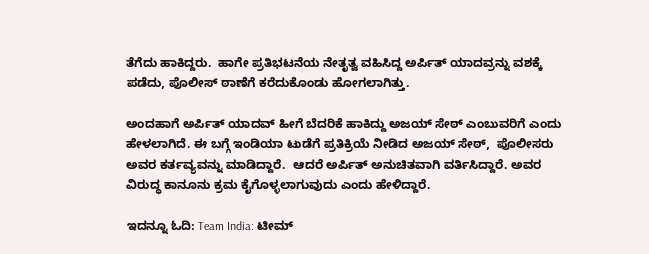ತೆಗೆದು ಹಾಕಿದ್ದರು.  ಹಾಗೇ ಪ್ರತಿಭಟನೆಯ ನೇತೃತ್ವ ವಹಿಸಿದ್ದ ಅರ್ಪಿತ್ ಯಾದವ್ರನ್ನು ವಶಕ್ಕೆ ಪಡೆದು, ಪೊಲೀಸ್ ಠಾಣೆಗೆ ಕರೆದುಕೊಂಡು ಹೋಗಲಾಗಿತ್ತು.

ಅಂದಹಾಗೆ ಅರ್ಪಿತ್ ಯಾದವ್ ಹೀಗೆ ಬೆದರಿಕೆ ಹಾಕಿದ್ದು ಅಜಯ್ ಸೇಠ್ ಎಂಬುವರಿಗೆ ಎಂದು ಹೇಳಲಾಗಿದೆ. ಈ ಬಗ್ಗೆ ಇಂಡಿಯಾ ಟುಡೆಗೆ ಪ್ರತಿಕ್ರಿಯೆ ನೀಡಿದ ಅಜಯ್ ಸೇಠ್,  ಪೊಲೀಸರು ಅವರ ಕರ್ತವ್ಯವನ್ನು ಮಾಡಿದ್ದಾರೆ.  ಆದರೆ ಅರ್ಪಿತ್ ಅನುಚಿತವಾಗಿ ವರ್ತಿಸಿದ್ದಾರೆ. ಅವರ ವಿರುದ್ಧ ಕಾನೂನು ಕ್ರಮ ಕೈಗೊಳ್ಳಲಾಗುವುದು ಎಂದು ಹೇಳಿದ್ದಾರೆ.

ಇದನ್ನೂ ಓದಿ: Team India: ಟೀಮ್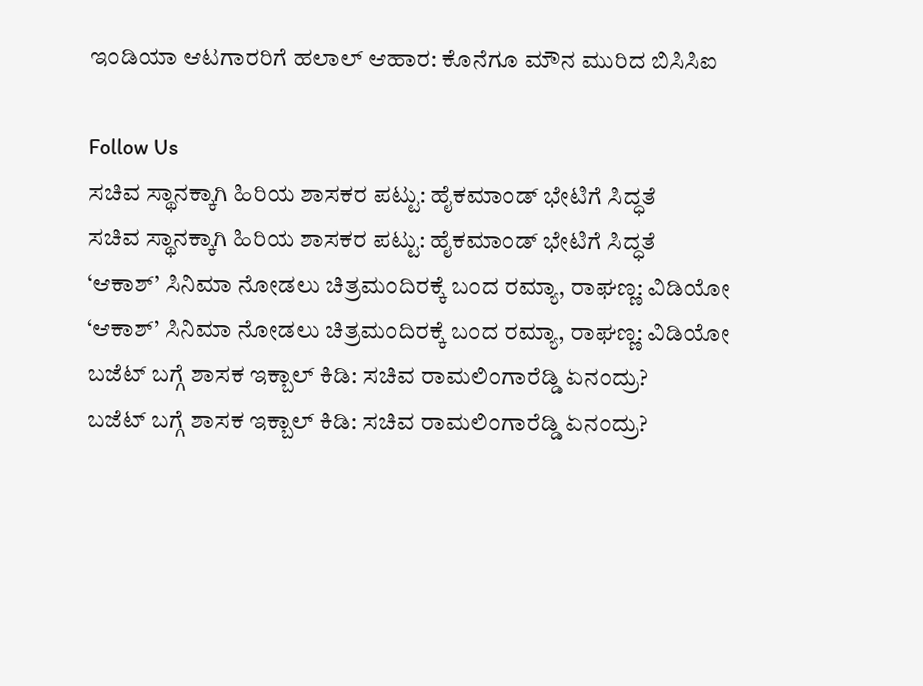ಇಂಡಿಯಾ ಆಟಗಾರರಿಗೆ ಹಲಾಲ್ ಆಹಾರ: ಕೊನೆಗೂ ಮೌನ ಮುರಿದ ಬಿಸಿಸಿಐ

Follow Us
ಸಚಿವ ಸ್ಥಾನಕ್ಕಾಗಿ ಹಿರಿಯ ಶಾಸಕರ ಪಟ್ಟು: ಹೈಕಮಾಂಡ್ ಭೇಟಿಗೆ ಸಿದ್ಧತೆ
ಸಚಿವ ಸ್ಥಾನಕ್ಕಾಗಿ ಹಿರಿಯ ಶಾಸಕರ ಪಟ್ಟು: ಹೈಕಮಾಂಡ್ ಭೇಟಿಗೆ ಸಿದ್ಧತೆ
‘ಆಕಾಶ್’ ಸಿನಿಮಾ ನೋಡಲು ಚಿತ್ರಮಂದಿರಕ್ಕೆ ಬಂದ ರಮ್ಯಾ, ರಾಘಣ್ಣ: ವಿಡಿಯೋ
‘ಆಕಾಶ್’ ಸಿನಿಮಾ ನೋಡಲು ಚಿತ್ರಮಂದಿರಕ್ಕೆ ಬಂದ ರಮ್ಯಾ, ರಾಘಣ್ಣ: ವಿಡಿಯೋ
ಬಜೆಟ್ ಬಗ್ಗೆ ಶಾಸಕ ಇಕ್ಬಾಲ್ ಕಿಡಿ: ಸಚಿವ ರಾಮಲಿಂಗಾರೆಡ್ಡಿ ಏನಂದ್ರು?
ಬಜೆಟ್ ಬಗ್ಗೆ ಶಾಸಕ ಇಕ್ಬಾಲ್ ಕಿಡಿ: ಸಚಿವ ರಾಮಲಿಂಗಾರೆಡ್ಡಿ ಏನಂದ್ರು?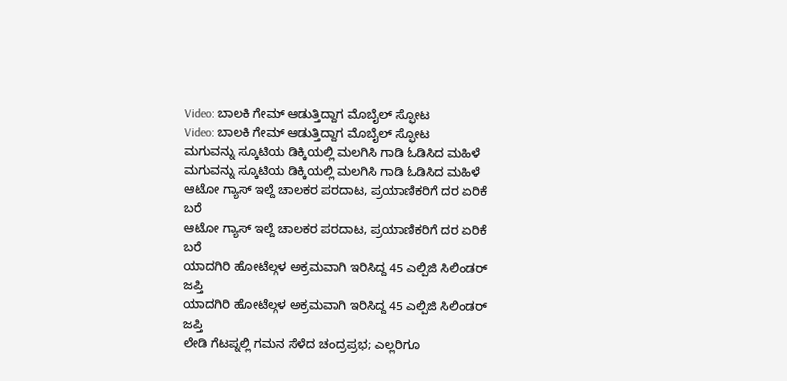Video: ಬಾಲಕಿ ಗೇಮ್ ಆಡುತ್ತಿದ್ದಾಗ ಮೊಬೈಲ್ ಸ್ಫೋಟ
Video: ಬಾಲಕಿ ಗೇಮ್ ಆಡುತ್ತಿದ್ದಾಗ ಮೊಬೈಲ್ ಸ್ಫೋಟ
ಮಗುವನ್ನು ಸ್ಕೂಟಿಯ ಡಿಕ್ಕಿಯಲ್ಲಿ ಮಲಗಿಸಿ ಗಾಡಿ ಓಡಿಸಿದ ಮಹಿಳೆ
ಮಗುವನ್ನು ಸ್ಕೂಟಿಯ ಡಿಕ್ಕಿಯಲ್ಲಿ ಮಲಗಿಸಿ ಗಾಡಿ ಓಡಿಸಿದ ಮಹಿಳೆ
ಆಟೋ ಗ್ಯಾಸ್ ಇಲ್ದೆ ಚಾಲಕರ ಪರದಾಟ, ಪ್ರಯಾಣಿಕರಿಗೆ ದರ ಏರಿಕೆ ಬರೆ
ಆಟೋ ಗ್ಯಾಸ್ ಇಲ್ದೆ ಚಾಲಕರ ಪರದಾಟ, ಪ್ರಯಾಣಿಕರಿಗೆ ದರ ಏರಿಕೆ ಬರೆ
ಯಾದಗಿರಿ ಹೋಟೆಲ್ಗಳ ಅಕ್ರಮವಾಗಿ ಇರಿಸಿದ್ದ 45 ಎಲ್ಪಿಜಿ ಸಿಲಿಂಡರ್ ಜಪ್ತಿ
ಯಾದಗಿರಿ ಹೋಟೆಲ್ಗಳ ಅಕ್ರಮವಾಗಿ ಇರಿಸಿದ್ದ 45 ಎಲ್ಪಿಜಿ ಸಿಲಿಂಡರ್ ಜಪ್ತಿ
ಲೇಡಿ ಗೆಟಪ್ನಲ್ಲಿ ಗಮನ ಸೆಳೆದ ಚಂದ್ರಪ್ರಭ; ಎಲ್ಲರಿಗೂ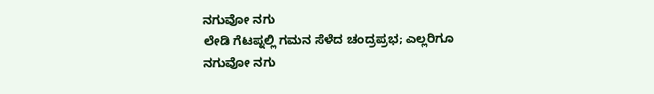ನಗುವೋ ನಗು
ಲೇಡಿ ಗೆಟಪ್ನಲ್ಲಿ ಗಮನ ಸೆಳೆದ ಚಂದ್ರಪ್ರಭ; ಎಲ್ಲರಿಗೂ ನಗುವೋ ನಗು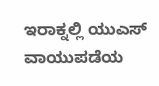ಇರಾಕ್ನಲ್ಲಿ ಯುಎಸ್ ವಾಯುಪಡೆಯ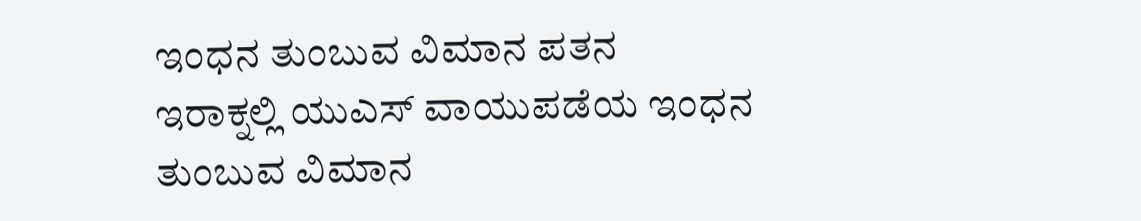ಇಂಧನ ತುಂಬುವ ವಿಮಾನ ಪತನ
ಇರಾಕ್ನಲ್ಲಿ ಯುಎಸ್ ವಾಯುಪಡೆಯ ಇಂಧನ ತುಂಬುವ ವಿಮಾನ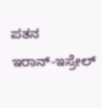ಪತನ
ಇರಾನ್-ಇಸ್ರೇಲ್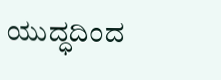ಯುದ್ಧದಿಂದ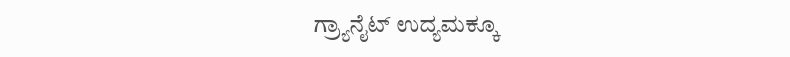ಗ್ರ್ಯಾನೈಟ್ ಉದ್ಯಮಕ್ಕೂ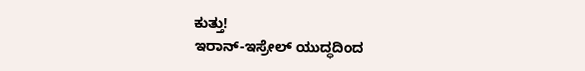ಕುತ್ತು!
ಇರಾನ್-ಇಸ್ರೇಲ್ ಯುದ್ಧದಿಂದ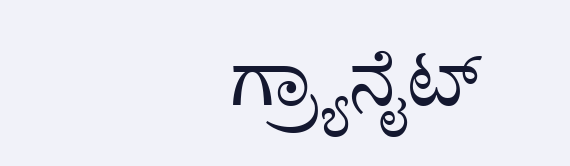ಗ್ರ್ಯಾನೈಟ್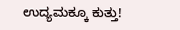ಉದ್ಯಮಕ್ಕೂ ಕುತ್ತು!